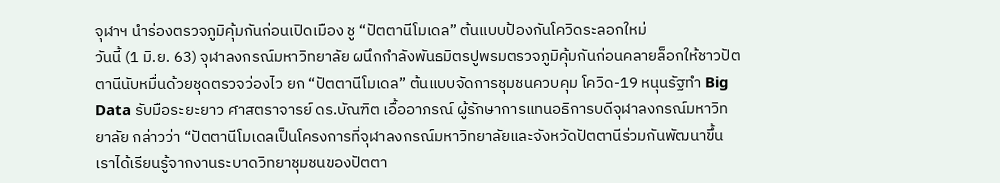จุฬาฯ นำร่องตรวจภูมิคุ้มกันก่อนเปิดเมือง ชู “ปัตตานีโมเดล” ต้นแบบป้องกันโควิดระลอกใหม่
วันนี้ (1 มิ.ย. 63) จุฬาลงกรณ์มหาวิทยาลัย ผนึกกำลังพันธมิตรปูพรมตรวจภูมิคุ้มกันก่อนคลายล็อกให้ชาวปัตตานีนับหมื่นด้วยชุดตรวจว่องไว ยก “ปัตตานีโมเดล” ต้นแบบจัดการชุมชนควบคุม โควิด-19 หนุนรัฐทำ Big Data รับมือระยะยาว ศาสตราจารย์ ดร.บัณฑิต เอื้ออาภรณ์ ผู้รักษาการแทนอธิการบดีจุฬาลงกรณ์มหาวิทยาลัย กล่าวว่า “ปัตตานีโมเดลเป็นโครงการที่จุฬาลงกรณ์มหาวิทยาลัยและจังหวัดปัตตานีร่วมกันพัฒนาขึ้น เราได้เรียนรู้จากงานระบาดวิทยาชุมชนของปัตตา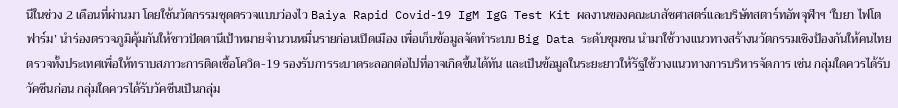นีในช่วง 2 เดือนที่ผ่านมา โดยใช้นวัตกรรมชุดตรวจแบบว่องไว Baiya Rapid Covid-19 IgM IgG Test Kit ผลงานของคณะเภสัชศาสตร์และบริษัทสตาร์ทอัพจุฬาฯ ‘ใบยา ไฟโตฟาร์ม’ นำร่องตรวจภูมิคุ้มกันให้ชาวปัตตานีเป้าหมายจำนวนหมื่นรายก่อนเปิดเมือง เพื่อเก็บข้อมูลจัดทำระบบ Big Data ระดับชุมชน นำมาใช้วางแนวทางสร้างนวัตกรรมเชิงป้องกันให้คนไทยตรวจทั้งประเทศเพื่อให้ทราบสภาวะการติดเชื้อโควิด-19 รองรับการระบาดระลอกต่อไปที่อาจเกิดขึ้นได้ทัน และเป็นข้อมูลในระยะยาวให้รัฐใช้วางแนวทางการบริหารจัดการ เช่น กลุ่มใดควรได้รับวัคซีนก่อน กลุ่มใดควรได้รับวัคซีนเป็นกลุ่ม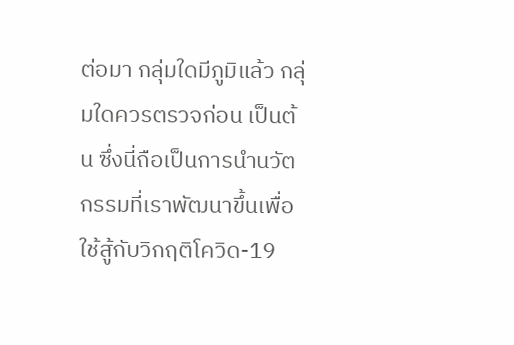ต่อมา กลุ่มใดมีภูมิแล้ว กลุ่มใดควรตรวจก่อน เป็นต้น ซึ่งนี่ถือเป็นการนำนวัตกรรมที่เราพัฒนาขึ้นเพื่อใช้สู้กับวิกฤติโควิด-19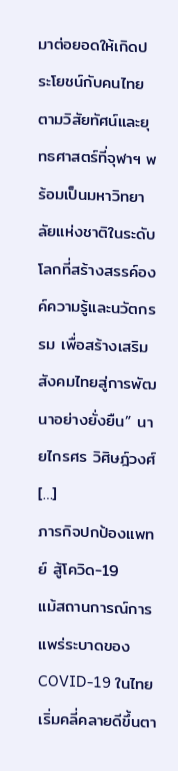มาต่อยอดให้เกิดประโยชน์กับคนไทย ตามวิสัยทัศน์และยุทธศาสตร์ที่จุฬาฯ พร้อมเป็นมหาวิทยาลัยแห่งชาติในระดับโลกที่สร้างสรรค์องค์ความรู้และนวัตกรรม เพื่อสร้างเสริมสังคมไทยสู่การพัฒนาอย่างยั่งยืน” นายไกรศร วิศิษฎ์วงศ์ […]
ภารกิจปกป้องแพทย์ สู้โควิด-19
แม้สถานการณ์การแพร่ระบาดของ COVID-19 ในไทยเริ่มคลี่คลายดีขึ้นตา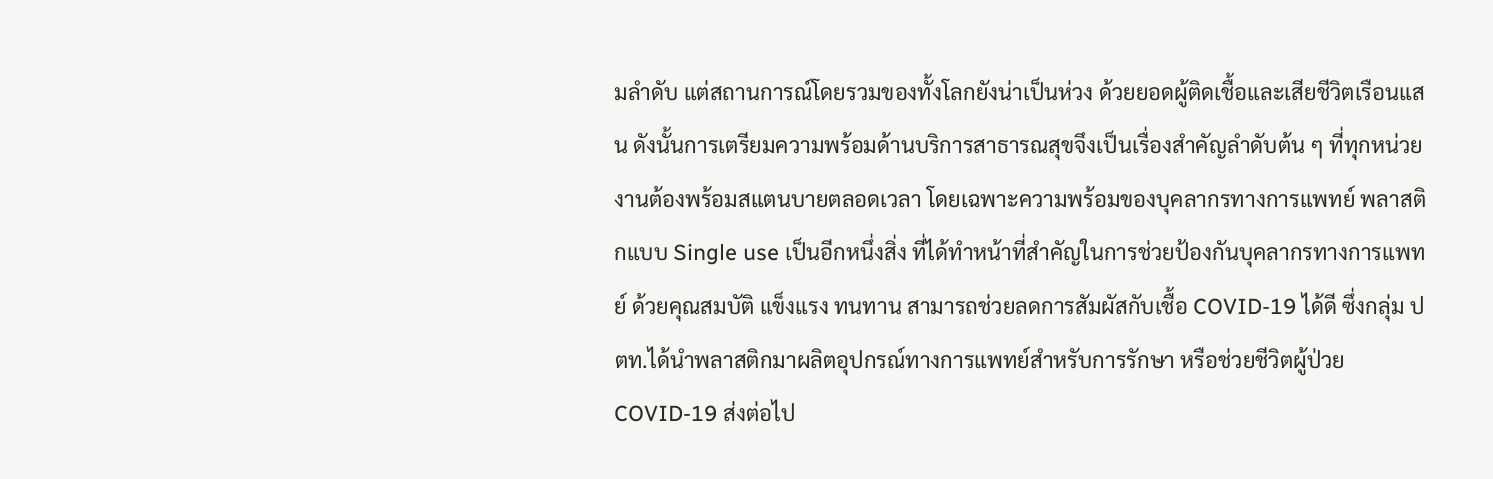มลำดับ แต่สถานการณ์โดยรวมของทั้งโลกยังน่าเป็นห่วง ด้วยยอดผู้ติดเชื้อและเสียชีวิตเรือนแสน ดังนั้นการเตรียมความพร้อมด้านบริการสาธารณสุขจึงเป็นเรื่องสำคัญลำดับต้น ๆ ที่ทุกหน่วยงานต้องพร้อมสแตนบายตลอดเวลา โดยเฉพาะความพร้อมของบุคลากรทางการแพทย์ พลาสติกแบบ Single use เป็นอีกหนึ่งสิ่ง ที่ได้ทำหน้าที่สำคัญในการช่วยป้องกันบุคลากรทางการแพทย์ ด้วยคุณสมบัติ แข็งแรง ทนทาน สามารถช่วยลดการสัมผัสกับเชื้อ COVID-19 ได้ดี ซึ่งกลุ่ม ปตท.ได้นำพลาสติกมาผลิตอุปกรณ์ทางการแพทย์สำหรับการรักษา หรือช่วยชีวิตผู้ป่วย COVID-19 ส่งต่อไป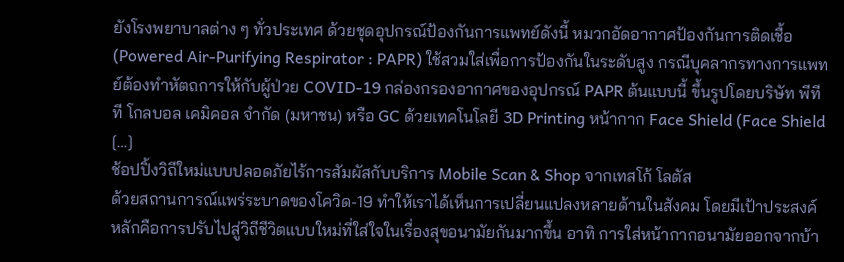ยังโรงพยาบาลต่าง ๆ ทั่วประเทศ ด้วยชุดอุปกรณ์ป้องกันการแพทย์ดังนี้ หมวกอัดอากาศป้องกันการติดเชื้อ (Powered Air-Purifying Respirator : PAPR) ใช้สวมใส่เพื่อการป้องกันในระดับสูง กรณีบุคลากรทางการแพทย์ต้องทำหัตถการให้กับผู้ป่วย COVID-19 กล่องกรองอากาศของอุปกรณ์ PAPR ต้นแบบนี้ ขึ้นรูปโดยบริษัท พีทีที โกลบอล เคมิคอล จำกัด (มหาชน) หรือ GC ด้วยเทคโนโลยี 3D Printing หน้ากาก Face Shield (Face Shield […]
ช้อปปิ้งวิถีใหม่แบบปลอดภัยไร้การสัมผัสกับบริการ Mobile Scan & Shop จากเทสโก้ โลตัส
ด้วยสถานการณ์แพร่ระบาดของโควิด-19 ทำให้เราได้เห็นการเปลี่ยนแปลงหลายด้านในสังคม โดยมีเป้าประสงค์หลักคือการปรับไปสู่วิถีชีวิตแบบใหม่ที่ใส่ใจในเรื่องสุขอนามัยกันมากขึ้น อาทิ การใส่หน้ากากอนามัยออกจากบ้า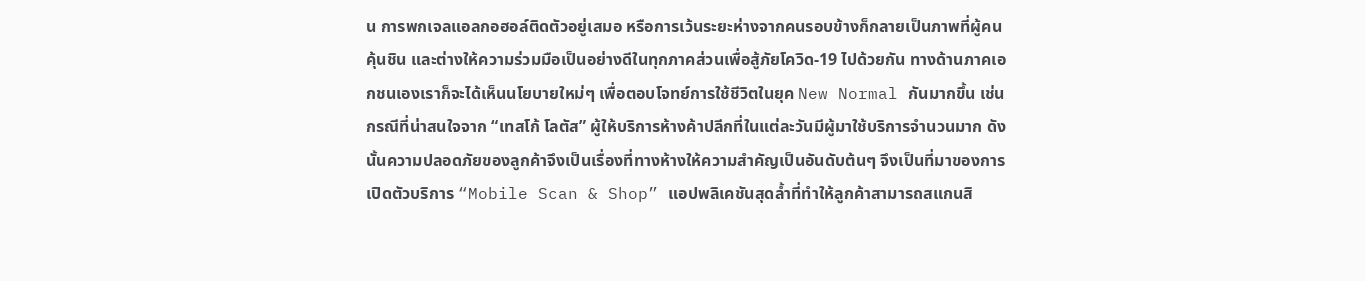น การพกเจลแอลกอฮอล์ติดตัวอยู่เสมอ หรือการเว้นระยะห่างจากคนรอบข้างก็กลายเป็นภาพที่ผู้คนคุ้นชิน และต่างให้ความร่วมมือเป็นอย่างดีในทุกภาคส่วนเพื่อสู้ภัยโควิด-19 ไปด้วยกัน ทางด้านภาคเอกชนเองเราก็จะได้เห็นนโยบายใหม่ๆ เพื่อตอบโจทย์การใช้ชีวิตในยุค New Normal กันมากขึ้น เช่นกรณีที่น่าสนใจจาก “เทสโก้ โลตัส” ผู้ให้บริการห้างค้าปลีกที่ในแต่ละวันมีผู้มาใช้บริการจำนวนมาก ดังนั้นความปลอดภัยของลูกค้าจึงเป็นเรื่องที่ทางห้างให้ความสำคัญเป็นอันดับต้นๆ จึงเป็นที่มาของการเปิดตัวบริการ “Mobile Scan & Shop” แอปพลิเคชันสุดล้ำที่ทำให้ลูกค้าสามารถสแกนสิ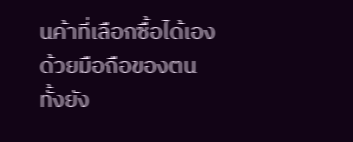นค้าที่เลือกซื้อได้เองด้วยมือถือของตน ทั้งยัง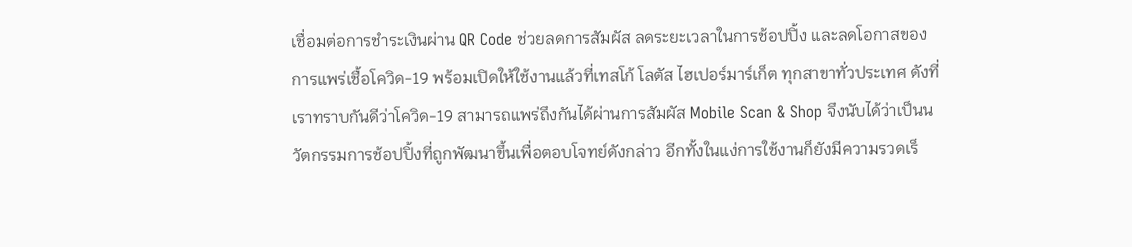เชื่อมต่อการชำระเงินผ่าน QR Code ช่วยลดการสัมผัส ลดระยะเวลาในการช้อปปิ้ง และลดโอกาสของการแพร่เชื้อโควิด-19 พร้อมเปิดให้ใช้งานแล้วที่เทสโก้ โลตัส ไฮเปอร์มาร์เก็ต ทุกสาขาทั่วประเทศ ดังที่เราทราบกันดีว่าโควิด-19 สามารถแพร่ถึงกันได้ผ่านการสัมผัส Mobile Scan & Shop จึงนับได้ว่าเป็นนวัตกรรมการช้อปปิ้งที่ถูกพัฒนาขึ้นเพื่อตอบโจทย์ดังกล่าว อีกทั้งในแง่การใช้งานก็ยังมีความรวดเร็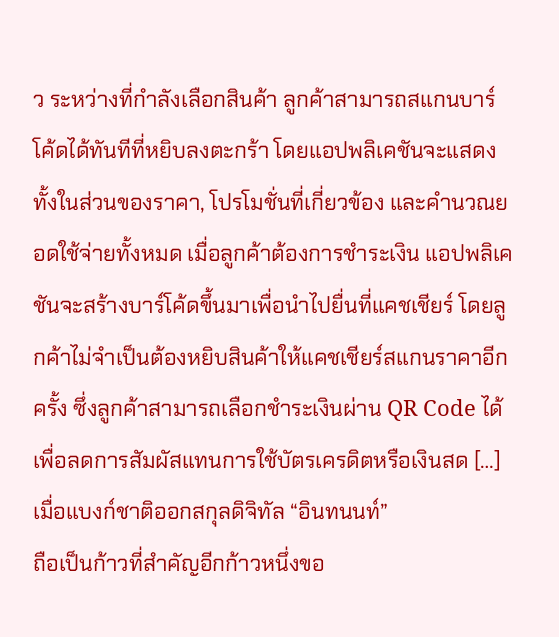ว ระหว่างที่กำลังเลือกสินค้า ลูกค้าสามารถสแกนบาร์โค้ดได้ทันทีที่หยิบลงตะกร้า โดยแอปพลิเคชันจะแสดงทั้งในส่วนของราคา, โปรโมชั่นที่เกี่ยวข้อง และคำนวณยอดใช้จ่ายทั้งหมด เมื่อลูกค้าต้องการชำระเงิน แอปพลิเคชันจะสร้างบาร์โค้ดขึ้นมาเพื่อนำไปยื่นที่แคชเชียร์ โดยลูกค้าไม่จำเป็นต้องหยิบสินค้าให้แคชเชียร์สแกนราคาอีกครั้ง ซึ่งลูกค้าสามารถเลือกชำระเงินผ่าน QR Code ได้เพื่อลดการสัมผัสแทนการใช้บัตรเครดิตหรือเงินสด […]
เมื่อแบงก์ชาติออกสกุลดิจิทัล “อินทนนท์”
ถือเป็นก้าวที่สำคัญอีกก้าวหนึ่งขอ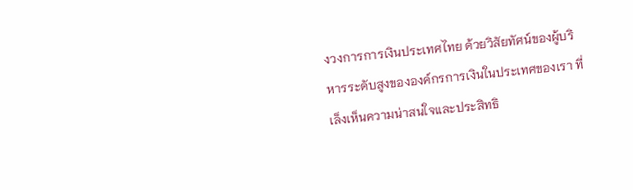งวงการการเงินประเทศไทย ด้วยวิสัยทัศน์ของผู้บริหารระดับสูงขององค์กรการเงินในประเทศของเรา ที่เล็งเห็นความน่าสนใจและประสิทธิ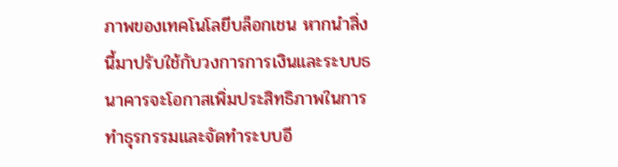ภาพของเทคโนโลยีบล็อกเชน หากนำสิ่งนี้มาปรับใช้กับวงการการเงินและระบบธนาคารจะโอกาสเพิ่มประสิทธิภาพในการทำธุรกรรมและจัดทำระบบอี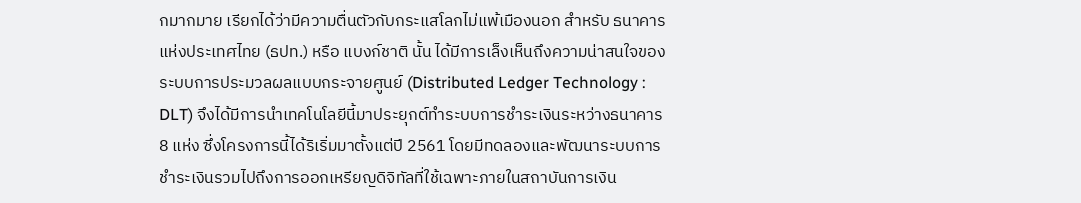กมากมาย เรียกได้ว่ามีความตื่นตัวกับกระแสโลกไม่แพ้เมืองนอก สำหรับ ธนาคารแห่งประเทศไทย (ธปท.) หรือ แบงก์ชาติ นั้น ได้มีการเล็งเห็นถึงความน่าสนใจของระบบการประมวลผลแบบกระจายศูนย์ (Distributed Ledger Technology : DLT) จึงได้มีการนำเทคโนโลยีนี้มาประยุกต์ทำระบบการชำระเงินระหว่างธนาคาร 8 แห่ง ซึ่งโครงการนี้ได้ริเริ่มมาตั้งแต่ปี 2561 โดยมีทดลองและพัฒนาระบบการชำระเงินรวมไปถึงการออกเหรียญดิจิทัลที่ใช้เฉพาะภายในสถาบันการเงิน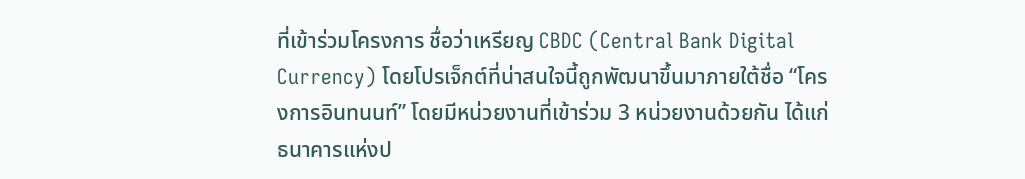ที่เข้าร่วมโครงการ ชื่อว่าเหรียญ CBDC (Central Bank Digital Currency) โดยโปรเจ็กต์ที่น่าสนใจนี้ถูกพัฒนาขึ้นมาภายใต้ชื่อ “โครงการอินทนนท์” โดยมีหน่วยงานที่เข้าร่วม 3 หน่วยงานด้วยกัน ได้แก่ ธนาคารแห่งป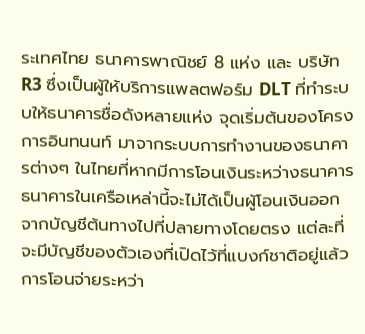ระเทศไทย ธนาคารพาณิชย์ 8 แห่ง และ บริษัท R3 ซึ่งเป็นผู้ให้บริการแพลตฟอร์ม DLT ที่ทำระบบให้ธนาคารชื่อดังหลายแห่ง จุดเริ่มต้นของโครงการอินทนนท์ มาจากระบบการทำงานของธนาคารต่างๆ ในไทยที่หากมีการโอนเงินระหว่างธนาคาร ธนาคารในเครือเหล่านี้จะไม่ได้เป็นผู้โอนเงินออกจากบัญชีต้นทางไปที่ปลายทางโดยตรง แต่ละที่จะมีบัญชีของตัวเองที่เปิดไว้ที่แบงก์ชาติอยู่แล้ว การโอนจ่ายระหว่า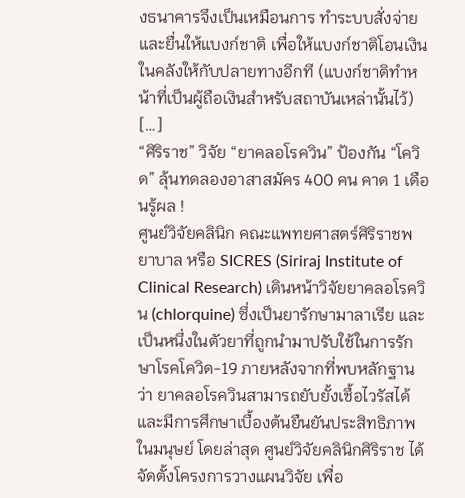งธนาคารจึงเป็นเหมือนการ ทำระบบสั่งจ่าย และยื่นให้แบงก์ชาติ เพื่อให้แบงก์ชาติโอนเงินในคลังให้กับปลายทางอีกที (แบงก์ชาติทำหน้าที่เป็นผู้ถือเงินสำหรับสถาบันเหล่านั้นไว้) […]
“ศิริราช” วิจัย “ยาคลอโรควิน” ป้องกัน “โควิด” ลุ้นทดลองอาสาสมัคร 400 คน คาด 1 เดือนรู้ผล !
ศูนย์วิจัยคลินิก คณะแพทยศาสตร์ศิริราชพยาบาล หรือ SICRES (Siriraj Institute of Clinical Research) เดินหน้าวิจัยยาคลอโรควิน (chlorquine) ซึ่งเป็นยารักษามาลาเรีย และเป็นหนึ่งในตัวยาที่ถูกนำมาปรับใช้ในการรักษาโรคโควิด-19 ภายหลังจากที่พบหลักฐานว่า ยาคลอโรควินสามารถยับยั้งเชื้อไวรัสได้ และมีการศึกษาเบื้องต้นยืนยันประสิทธิภาพในมนุษย์ โดยล่าสุด ศูนย์วิจัยคลินิกศิริราช ได้จัดตั้งโครงการวางแผนวิจัย เพื่อ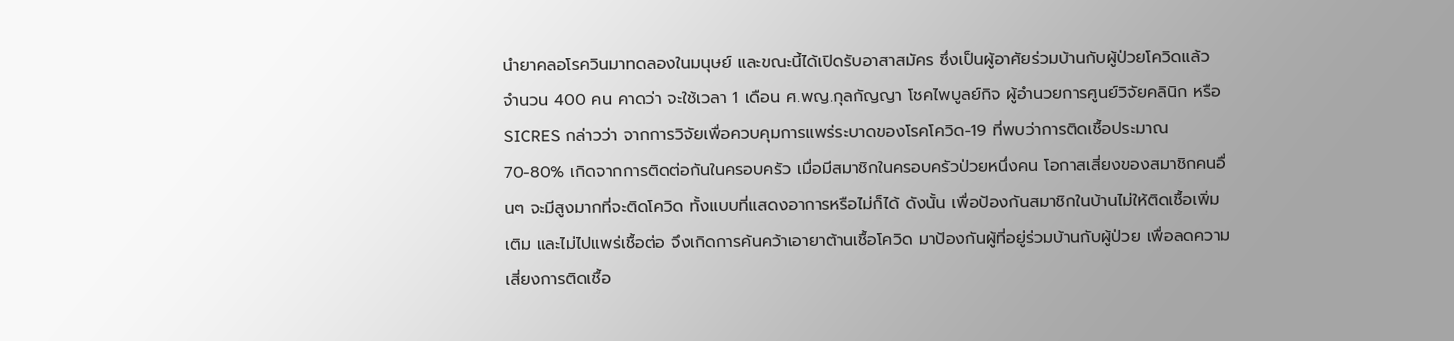นำยาคลอโรควินมาทดลองในมนุษย์ และขณะนี้ได้เปิดรับอาสาสมัคร ซึ่งเป็นผู้อาศัยร่วมบ้านกับผู้ป่วยโควิดแล้ว จำนวน 400 คน คาดว่า จะใช้เวลา 1 เดือน ศ.พญ.กุลกัญญา โชคไพบูลย์กิจ ผู้อำนวยการศูนย์วิจัยคลินิก หรือ SICRES กล่าวว่า จากการวิจัยเพื่อควบคุมการแพร่ระบาดของโรคโควิด-19 ที่พบว่าการติดเชื้อประมาณ 70-80% เกิดจากการติดต่อกันในครอบครัว เมื่อมีสมาชิกในครอบครัวป่วยหนึ่งคน โอกาสเสี่ยงของสมาชิกคนอื่นๆ จะมีสูงมากที่จะติดโควิด ทั้งแบบที่แสดงอาการหรือไม่ก็ได้ ดังนั้น เพื่อป้องกันสมาชิกในบ้านไม่ให้ติดเชื้อเพิ่มเติม และไม่ไปแพร่เชื้อต่อ จึงเกิดการค้นคว้าเอายาต้านเชื้อโควิด มาป้องกันผู้ที่อยู่ร่วมบ้านกับผู้ป่วย เพื่อลดความเสี่ยงการติดเชื้อ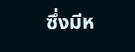ซึ่งมีห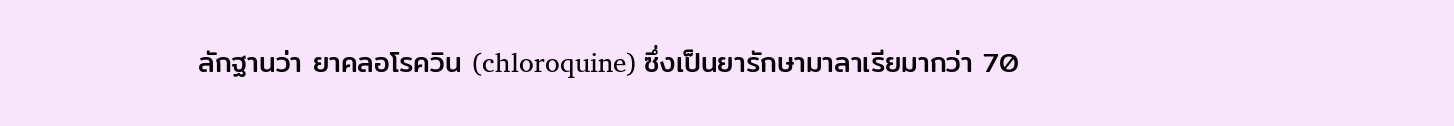ลักฐานว่า ยาคลอโรควิน (chloroquine) ซึ่งเป็นยารักษามาลาเรียมากว่า 70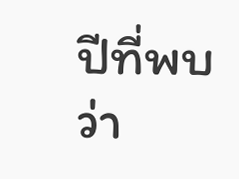ปีที่พบว่า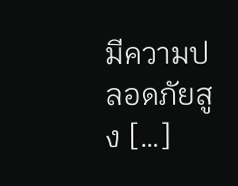มีความปลอดภัยสูง […]